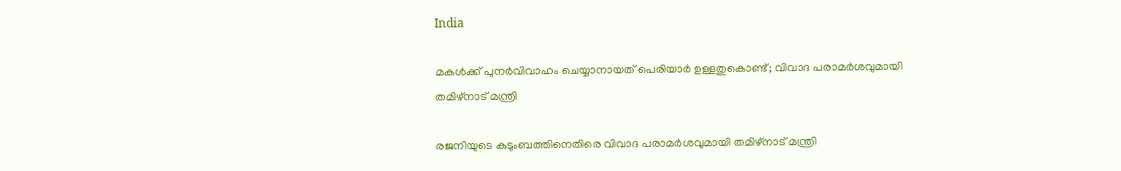India

മകള്‍ക്ക് പുനര്‍വിവാഹം ചെയ്യാനായത് പെരിയാര്‍ ഉള്ളതുകൊണ്ട്; വിവാദ പരാമര്‍ശവുമായി തമിഴ്‌നാട് മന്ത്രി

രജനിയുടെ കുടുംബത്തിനെതിരെ വിവാദ പരാമര്‍ശവുമായി തമിഴ്‌നാട് മന്ത്രി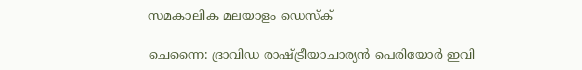സമകാലിക മലയാളം ഡെസ്ക്

ചെന്നൈ: ദ്രാവിഡ രാഷ്ട്രീയാചാര്യന്‍ പെരിയോര്‍ ഇവി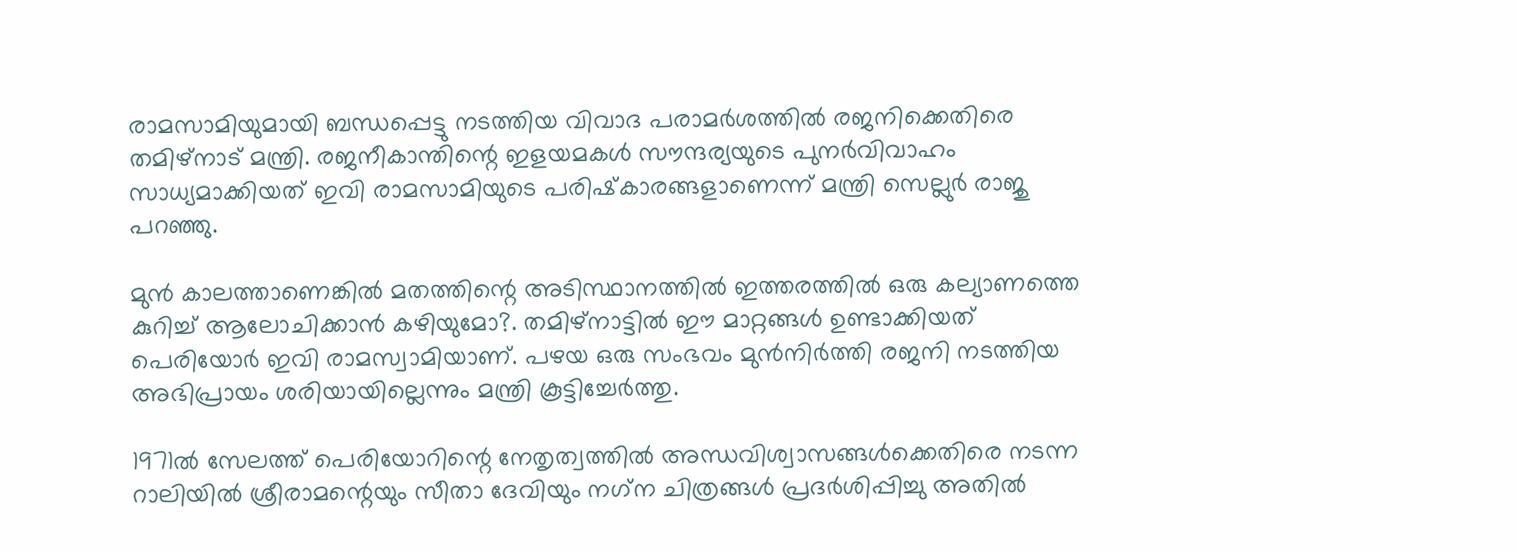രാമസാമിയുമായി ബന്ധപ്പെട്ടു നടത്തിയ വിവാദ പരാമര്‍ശത്തില്‍ രജനിക്കെതിരെ തമിഴ്‌നാട് മന്ത്രി. രജനീകാന്തിന്റെ ഇളയമകള്‍ സൗന്ദര്യയുടെ പുനര്‍വിവാഹം സാധ്യമാക്കിയത് ഇവി രാമസാമിയുടെ പരിഷ്‌കാരങ്ങളാണെന്ന് മന്ത്രി സെല്ലുര്‍ രാജു പറഞ്ഞു.

മുന്‍ കാലത്താണെങ്കില്‍ മതത്തിന്റെ അടിസ്ഥാനത്തില്‍ ഇത്തരത്തില്‍ ഒരു കല്യാണത്തെ കുറിച്ച് ആലോചിക്കാന്‍ കഴിയുമോ?. തമിഴ്‌നാട്ടില്‍ ഈ മാറ്റങ്ങള്‍ ഉണ്ടാക്കിയത് പെരിയോര്‍ ഇവി രാമസ്വാമിയാണ്. പഴയ ഒരു സംഭവം മുന്‍നിര്‍ത്തി രജനി നടത്തിയ അഭിപ്രായം ശരിയായില്ലെന്നും മന്ത്രി കൂട്ടിച്ചേര്‍ത്തു.

1971ല്‍ സേലത്ത് പെരിയോറിന്റെ നേതൃത്വത്തില്‍ അന്ധവിശ്വാസങ്ങള്‍ക്കെതിരെ നടന്ന റാലിയില്‍ ശ്രീരാമന്റെയും സീതാ ദേവിയും നഗ്‌ന ചിത്രങ്ങള്‍ പ്രദര്‍ശിപ്പിച്ചു അതില്‍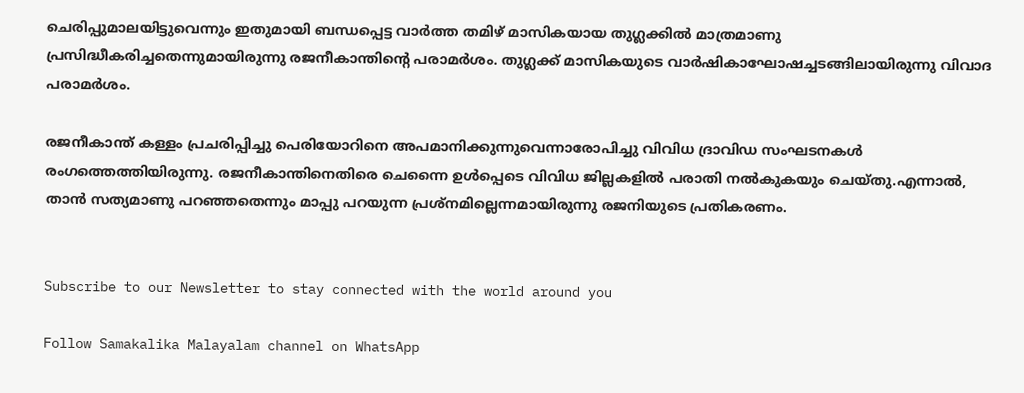ചെരിപ്പുമാലയിട്ടുവെന്നും ഇതുമായി ബന്ധപ്പെട്ട വാര്‍ത്ത തമിഴ് മാസികയായ തുഗ്ലക്കില്‍ മാത്രമാണു പ്രസിദ്ധീകരിച്ചതെന്നുമായിരുന്നു രജനീകാന്തിന്റെ പരാമര്‍ശം. തുഗ്ലക്ക് മാസികയുടെ വാര്‍ഷികാഘോഷച്ചടങ്ങിലായിരുന്നു വിവാദ പരാമര്‍ശം.

രജനീകാന്ത് കള്ളം പ്രചരിപ്പിച്ചു പെരിയോറിനെ അപമാനിക്കുന്നുവെന്നാരോപിച്ചു വിവിധ ദ്രാവിഡ സംഘടനകള്‍ രംഗത്തെത്തിയിരുന്നു. രജനീകാന്തിനെതിരെ ചെന്നൈ ഉള്‍പ്പെടെ വിവിധ ജില്ലകളില്‍ പരാതി നല്‍കുകയും ചെയ്തു.എന്നാല്‍, താന്‍ സത്യമാണു പറഞ്ഞതെന്നും മാപ്പു പറയുന്ന പ്രശ്‌നമില്ലെന്നമായിരുന്നു രജനിയുടെ പ്രതികരണം.


Subscribe to our Newsletter to stay connected with the world around you

Follow Samakalika Malayalam channel on WhatsApp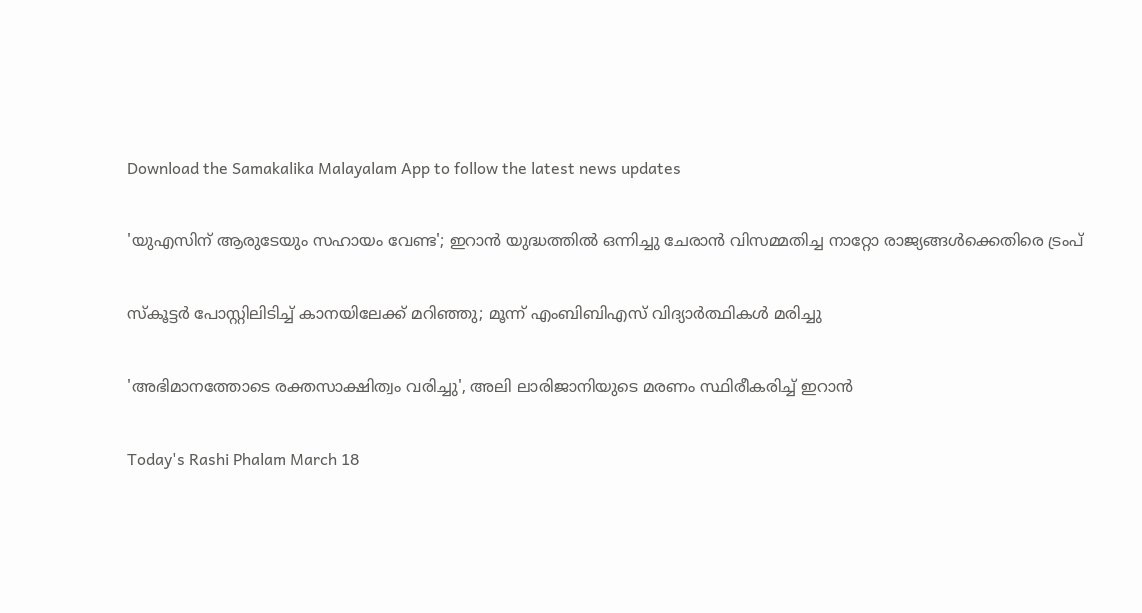Download the Samakalika Malayalam App to follow the latest news updates

'യുഎസിന് ആരുടേയും സഹായം വേണ്ട'; ഇറാൻ യുദ്ധത്തിൽ ഒന്നിച്ചു ചേരാൻ വിസമ്മതിച്ച നാറ്റോ രാജ്യങ്ങൾക്കെതിരെ ട്രംപ്

സ്‌കൂട്ടര്‍ പോസ്റ്റിലിടിച്ച് കാനയിലേക്ക് മറിഞ്ഞു; മൂന്ന് എംബിബിഎസ് വിദ്യാര്‍ത്ഥികള്‍ മരിച്ചു

'അഭിമാനത്തോടെ രക്തസാക്ഷിത്വം വരിച്ചു', അലി ലാരിജാനിയുടെ മരണം സ്ഥിരീകരിച്ച് ഇറാൻ

Today's Rashi Phalam March 18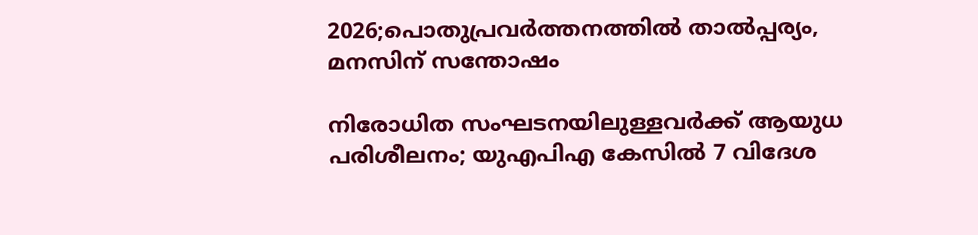2026;പൊതുപ്രവര്‍ത്തനത്തില്‍ താല്‍പ്പര്യം, മനസിന് സന്തോഷം

നിരോധിത സംഘടനയിലുള്ളവർക്ക് ആയുധ പരിശീലനം; യുഎപിഎ കേസിൽ 7 വിദേശ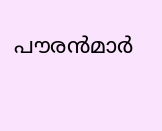പൗരൻമാർ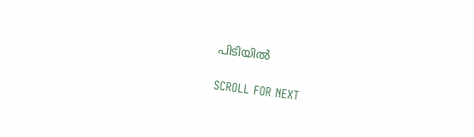പിടിയിൽ

SCROLL FOR NEXT